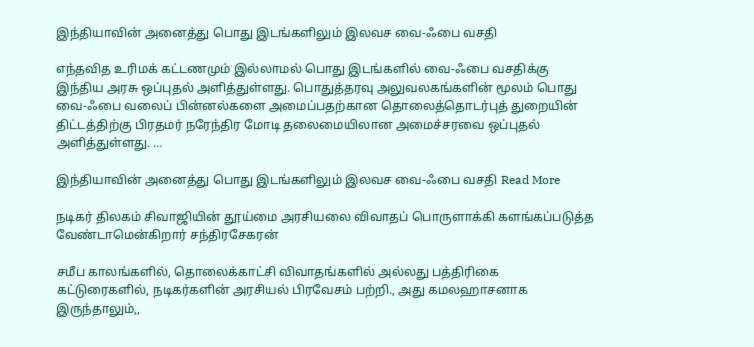இந்தியாவின் அனைத்து பொது இடங்களிலும் இலவச வை-ஃபை வசதி

எந்தவித உரிமக் கட்டணமும் இல்லாமல் பொது இடங்களில் வை-ஃபை வசதிக்கு இந்திய அரசு ஒப்புதல் அளித்துள்ளது. பொதுத்தரவு அலுவலகங்களின் மூலம் பொது வை-ஃபை வலைப் பின்னல்களை அமைப்பதற்கான தொலைத்தொடர்புத் துறையின் திட்டத்திற்கு பிரதமர் நரேந்திர மோடி தலைமையிலான அமைச்சரவை ஒப்புதல் அளித்துள்ளது. …

இந்தியாவின் அனைத்து பொது இடங்களிலும் இலவச வை-ஃபை வசதி Read More

நடிகர் திலகம் சிவாஜியின் தூய்மை அரசியலை விவாதப் பொருளாக்கி களங்கப்படுத்த வேண்டாமென்கிறார் சந்திரசேகரன்

சமீப காலங்களில், தொலைக்காட்சி விவாதங்களில் அல்லது பத்திரிகை கட்டுரைகளில், நடிகர்களின் அரசியல் பிரவேசம் பற்றி., அது கமலஹாசனாக இருந்தாலும்,,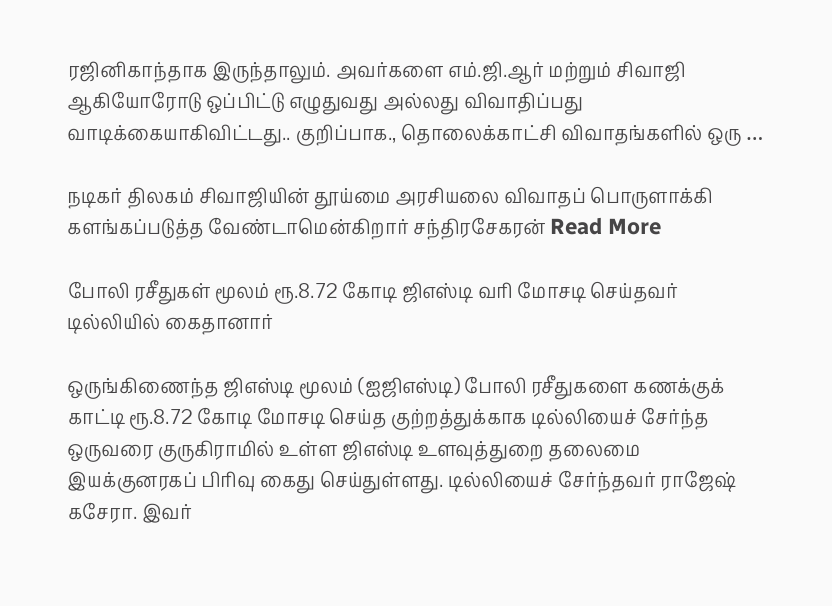ரஜினிகாந்தாக இருந்தாலும். அவர்களை எம்.ஜி.ஆர் மற்றும் சிவாஜி ஆகியோரோடு ஒப்பிட்டு எழுதுவது அல்லது விவாதிப்பது வாடிக்கையாகிவிட்டது.. குறிப்பாக., தொலைக்காட்சி விவாதங்களில் ஒரு …

நடிகர் திலகம் சிவாஜியின் தூய்மை அரசியலை விவாதப் பொருளாக்கி களங்கப்படுத்த வேண்டாமென்கிறார் சந்திரசேகரன் Read More

போலி ரசீதுகள் மூலம் ரூ.8.72 கோடி ஜிஎஸ்டி வரி மோசடி செய்தவர் டில்லியில் கைதானார்

ஒருங்கிணைந்த ஜிஎஸ்டி மூலம் (ஐஜிஎஸ்டி) போலி ரசீதுகளை கணக்குக் காட்டி ரூ.8.72 கோடி மோசடி செய்த குற்றத்துக்காக டில்லியைச் சேர்ந்த ஒருவரை குருகிராமில் உள்ள ஜிஎஸ்டி உளவுத்துறை தலைமை இயக்குனரகப் பிரிவு கைது செய்துள்ளது. டில்லியைச் சேர்ந்தவர் ராஜேஷ் கசேரா. இவர்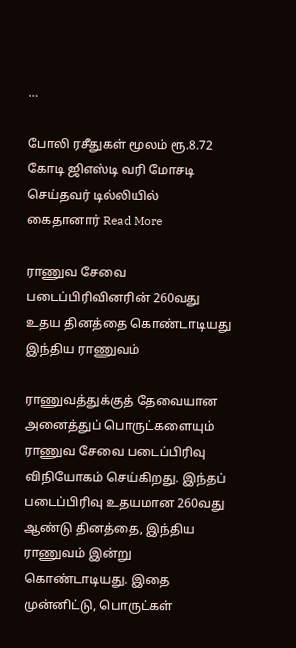…

போலி ரசீதுகள் மூலம் ரூ.8.72 கோடி ஜிஎஸ்டி வரி மோசடி செய்தவர் டில்லியில் கைதானார் Read More

ராணுவ சேவை படைப்பிரிவினரின் 260வது உதய தினத்தை கொண்டாடியது இந்திய ராணுவம்

ராணுவத்துக்குத் தேவையான அனைத்துப் பொருட்களையும் ராணுவ சேவை படைப்பிரிவு விநியோகம் செய்கிறது. இந்தப் படைப்பிரிவு உதயமான 260வது ஆண்டு தினத்தை, இந்திய ராணுவம் இன்று கொண்டாடியது. இதை முன்னிட்டு, பொருட்கள்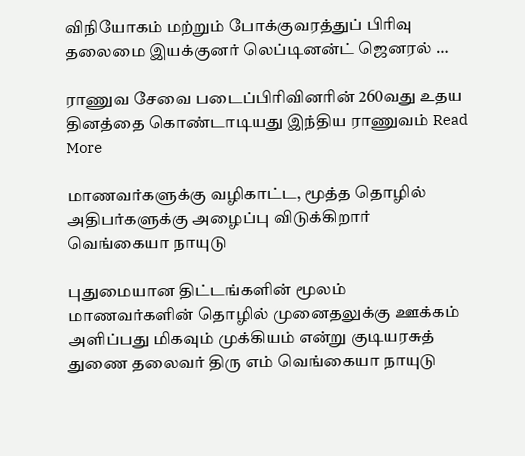விநியோகம் மற்றும் போக்குவரத்துப் பிரிவு தலைமை இயக்குனர் லெப்டினன்ட் ஜெனரல் …

ராணுவ சேவை படைப்பிரிவினரின் 260வது உதய தினத்தை கொண்டாடியது இந்திய ராணுவம் Read More

மாணவர்களுக்கு வழிகாட்ட, மூத்த தொழில் அதிபர்களுக்கு அழைப்பு விடுக்கிறார் வெங்கையா நாயுடு

புதுமையான திட்டங்களின் மூலம் மாணவர்களின் தொழில் முனைதலுக்கு ஊக்கம் அளிப்பது மிகவும் முக்கியம் என்று குடியரசுத் துணை தலைவர் திரு எம் வெங்கையா நாயுடு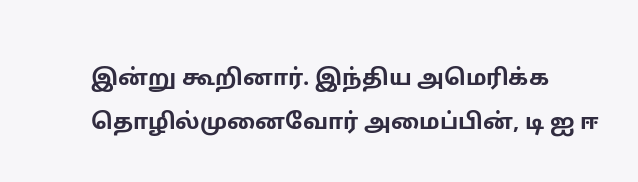இன்று கூறினார். இந்திய அமெரிக்க தொழில்முனைவோர் அமைப்பின், டி ஐ ஈ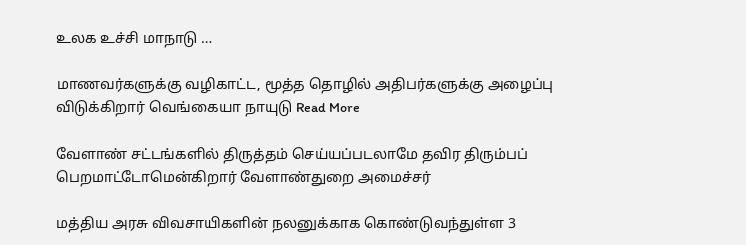உலக உச்சி மாநாடு …

மாணவர்களுக்கு வழிகாட்ட, மூத்த தொழில் அதிபர்களுக்கு அழைப்பு விடுக்கிறார் வெங்கையா நாயுடு Read More

வேளாண் சட்டங்களில் திருத்தம் செய்யப்படலாமே தவிர திரும்பப் பெறமாட்டோமென்கிறார் வேளாண்துறை அமைச்சர்

மத்திய அரசு விவசாயிகளின் நலனுக்காக கொண்டுவந்துள்ள 3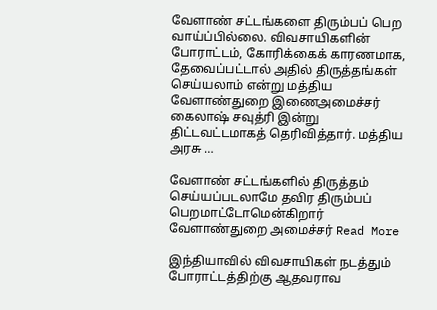வேளாண் சட்டங்களை திரும்பப் பெற வாய்ப்பில்லை. விவசாயிகளின் போராட்டம், கோரிக்கைக் காரணமாக, தேவைப்பட்டால் அதில் திருத்தங்கள் செய்யலாம் என்று மத்திய வேளாண்துறை இணைஅமைச்சர் கைலாஷ் சவுத்ரி இன்று திட்டவட்டமாகத் தெரிவித்தார். மத்திய அரசு …

வேளாண் சட்டங்களில் திருத்தம் செய்யப்படலாமே தவிர திரும்பப் பெறமாட்டோமென்கிறார் வேளாண்துறை அமைச்சர் Read More

இந்தியாவில் விவசாயிகள் நடத்தும் போராட்டத்திற்கு ஆதவராவ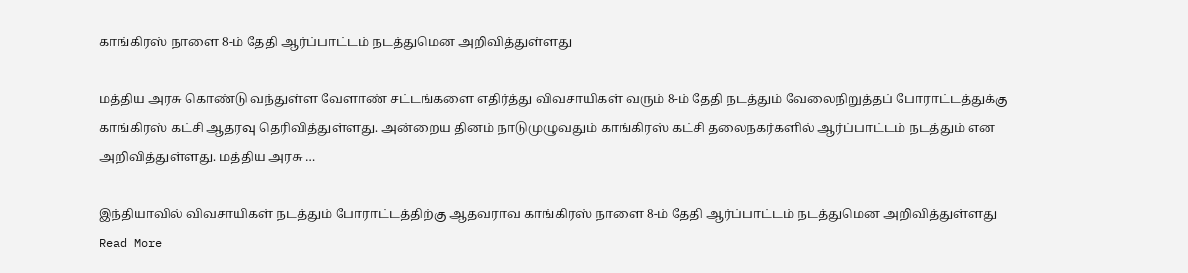காங்கிரஸ் நாளை 8-ம் தேதி ஆர்ப்பாட்டம் நடத்துமென அறிவித்துள்ளது

மத்திய அரசு கொண்டு வந்துள்ள வேளாண் சட்டங்களை எதிர்த்து விவசாயிகள் வரும் 8-ம் தேதி நடத்தும் வேலைநிறுத்தப் போராட்டத்துக்கு காங்கிரஸ் கட்சி ஆதரவு தெரிவித்துள்ளது. அன்றைய தினம் நாடுமுழுவதும் காங்கிரஸ் கட்சி தலைநகர்களில் ஆர்ப்பாட்டம் நடத்தும் என அறிவித்துள்ளது. மத்திய அரசு …

இந்தியாவில் விவசாயிகள் நடத்தும் போராட்டத்திற்கு ஆதவராவ காங்கிரஸ் நாளை 8-ம் தேதி ஆர்ப்பாட்டம் நடத்துமென அறிவித்துள்ளது Read More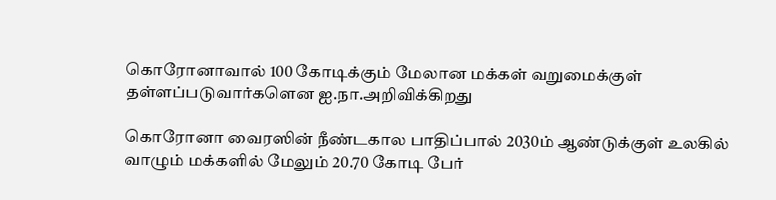கொரோனாவால் 100 கோடிக்கும் மேலான மக்கள் வறுமைக்குள் தள்ளப்படுவார்களென ஐ.நா.அறிவிக்கிறது

கொரோனா வைரஸின் நீண்டகால பாதிப்பால் 2030ம் ஆண்டுக்குள் உலகில் வாழும் மக்களில் மேலும் 20.70 கோடி பேர்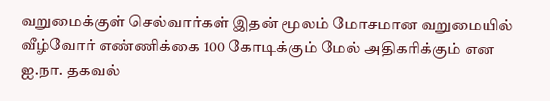வறுமைக்குள் செல்வார்கள் இதன் மூலம் மோசமான வறுமையில் வீழ்வோர் எண்ணிக்கை 100 கோடிக்கும் மேல் அதிகரிக்கும் என ஐ.நா. தகவல்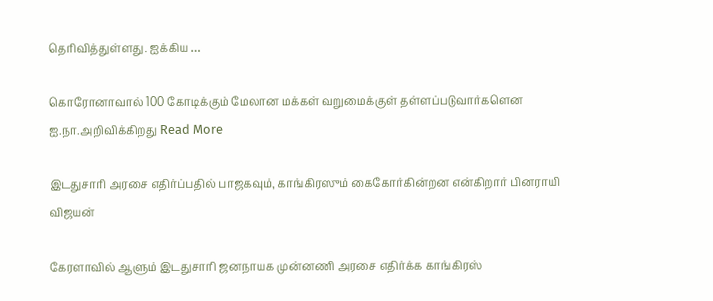தெரிவித்துள்ளது. ஐக்கிய …

கொரோனாவால் 100 கோடிக்கும் மேலான மக்கள் வறுமைக்குள் தள்ளப்படுவார்களென ஐ.நா.அறிவிக்கிறது Read More

இடதுசாரி அரசை எதிர்ப்பதில் பாஜகவும், காங்கிரஸும் கைகோர்கின்றன என்கிறார் பினராயி விஜயன்

கேரளாவில் ஆளும் இடதுசாரி ஜனநாயக முன்னணி அரசை எதிர்க்க காங்கிரஸ்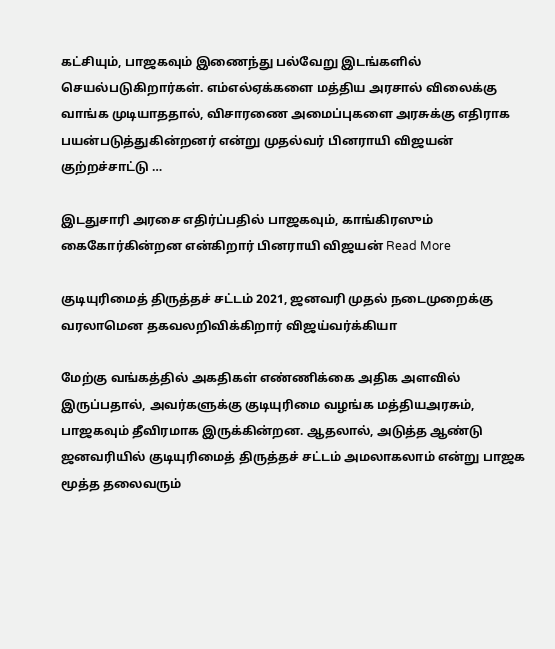கட்சியும், பாஜகவும் இணைந்து பல்வேறு இடங்களில் செயல்படுகிறார்கள். எம்எல்ஏக்களை மத்திய அரசால் விலைக்கு வாங்க முடியாததால், விசாரணை அமைப்புகளை அரசுக்கு எதிராக பயன்படுத்துகின்றனர் என்று முதல்வர் பினராயி விஜயன் குற்றச்சாட்டு …

இடதுசாரி அரசை எதிர்ப்பதில் பாஜகவும், காங்கிரஸும் கைகோர்கின்றன என்கிறார் பினராயி விஜயன் Read More

குடியுரிமைத் திருத்தச் சட்டம் 2021, ஜனவரி முதல் நடைமுறைக்கு வரலாமென தகவலறிவிக்கிறார் விஜய்வர்க்கியா

மேற்கு வங்கத்தில் அகதிகள் எண்ணிக்கை அதிக அளவில் இருப்பதால், அவர்களுக்கு குடியுரிமை வழங்க மத்தியஅரசும், பாஜகவும் தீவிரமாக இருக்கின்றன. ஆதலால், அடுத்த ஆண்டு ஜனவரியில் குடியுரிமைத் திருத்தச் சட்டம் அமலாகலாம் என்று பாஜக மூத்த தலைவரும்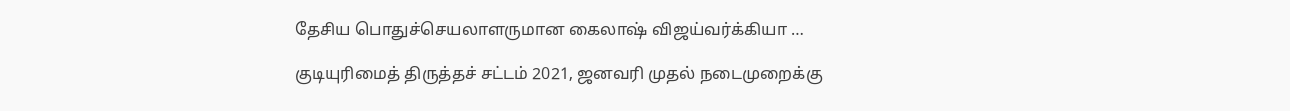தேசிய பொதுச்செயலாளருமான கைலாஷ் விஜய்வர்க்கியா …

குடியுரிமைத் திருத்தச் சட்டம் 2021, ஜனவரி முதல் நடைமுறைக்கு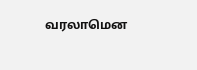வரலாமென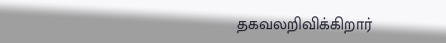தகவலறிவிக்கிறார்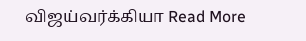விஜய்வர்க்கியா Read More